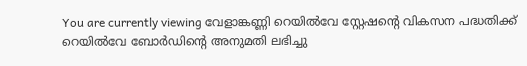You are currently viewing വേളാങ്കണ്ണി റെയിൽവേ സ്റ്റേഷന്റെ വികസന പദ്ധതിക്ക് റെയിൽവേ ബോർഡിന്റെ അനുമതി ലഭിച്ചു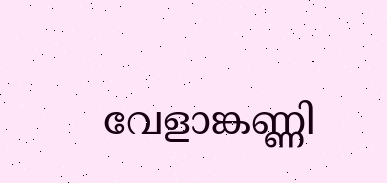വേളാങ്കണ്ണി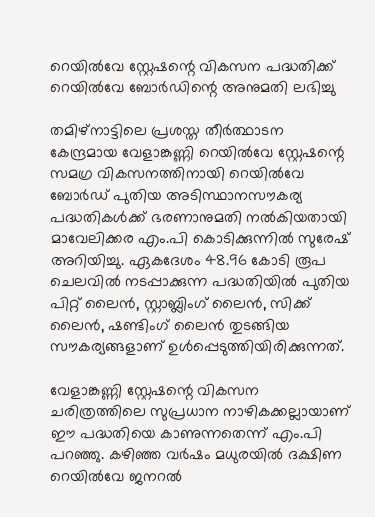റെയിൽവേ സ്റ്റേഷന്റെ വികസന പദ്ധതിക്ക് റെയിൽവേ ബോർഡിന്റെ അനുമതി ലഭിച്ചു

തമിഴ്നാട്ടിലെ പ്രശസ്ത തീർത്ഥാടന കേന്ദ്രമായ വേളാങ്കണ്ണി റെയിൽവേ സ്റ്റേഷന്റെ സമഗ്ര വികസനത്തിനായി റെയിൽവേ ബോർഡ് പുതിയ അടിസ്ഥാനസൗകര്യ പദ്ധതികൾക്ക് ഭരണാനുമതി നൽകിയതായി മാവേലിക്കര എം.പി കൊടിക്കുന്നിൽ സുരേഷ് അറിയിച്ചു. ഏകദേശം 48.96 കോടി രൂപ ചെലവിൽ നടപ്പാക്കുന്ന പദ്ധതിയിൽ പുതിയ പിറ്റ് ലൈൻ, സ്റ്റാബ്ലിംഗ് ലൈൻ, സിക്ക് ലൈൻ, ഷണ്ടിംഗ് ലൈൻ തുടങ്ങിയ സൗകര്യങ്ങളാണ് ഉൾപ്പെടുത്തിയിരിക്കുന്നത്.

വേളാങ്കണ്ണി സ്റ്റേഷന്റെ വികസന ചരിത്രത്തിലെ സുപ്രധാന നാഴികക്കല്ലായാണ് ഈ പദ്ധതിയെ കാണുന്നതെന്ന് എം.പി പറഞ്ഞു. കഴിഞ്ഞ വർഷം മധുരയിൽ ദക്ഷിണ റെയിൽവേ ജനറൽ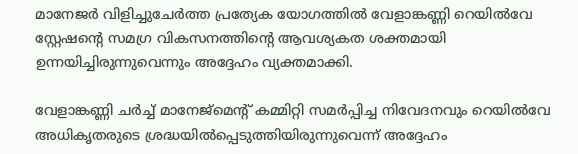മാനേജർ വിളിച്ചുചേർത്ത പ്രത്യേക യോഗത്തിൽ വേളാങ്കണ്ണി റെയിൽവേ സ്റ്റേഷന്റെ സമഗ്ര വികസനത്തിന്റെ ആവശ്യകത ശക്തമായി ഉന്നയിച്ചിരുന്നുവെന്നും അദ്ദേഹം വ്യക്തമാക്കി.

വേളാങ്കണ്ണി ചർച്ച് മാനേജ്മെന്റ് കമ്മിറ്റി സമർപ്പിച്ച നിവേദനവും റെയിൽവേ അധികൃതരുടെ ശ്രദ്ധയിൽപ്പെടുത്തിയിരുന്നുവെന്ന് അദ്ദേഹം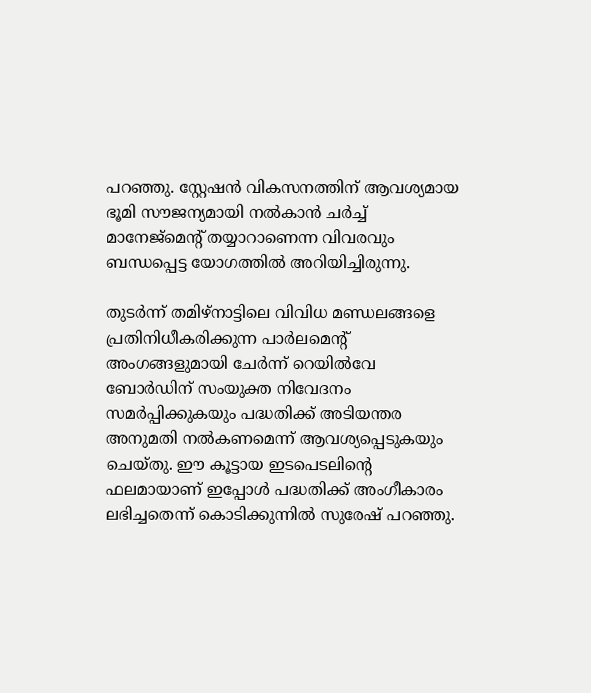പറഞ്ഞു. സ്റ്റേഷൻ വികസനത്തിന് ആവശ്യമായ ഭൂമി സൗജന്യമായി നൽകാൻ ചർച്ച് മാനേജ്മെന്റ് തയ്യാറാണെന്ന വിവരവും ബന്ധപ്പെട്ട യോഗത്തിൽ അറിയിച്ചിരുന്നു.

തുടർന്ന് തമിഴ്നാട്ടിലെ വിവിധ മണ്ഡലങ്ങളെ പ്രതിനിധീകരിക്കുന്ന പാർലമെന്റ് അംഗങ്ങളുമായി ചേർന്ന് റെയിൽവേ ബോർഡിന് സംയുക്ത നിവേദനം സമർപ്പിക്കുകയും പദ്ധതിക്ക് അടിയന്തര അനുമതി നൽകണമെന്ന് ആവശ്യപ്പെടുകയും ചെയ്തു. ഈ കൂട്ടായ ഇടപെടലിന്റെ ഫലമായാണ് ഇപ്പോൾ പദ്ധതിക്ക് അംഗീകാരം ലഭിച്ചതെന്ന് കൊടിക്കുന്നിൽ സുരേഷ് പറഞ്ഞു.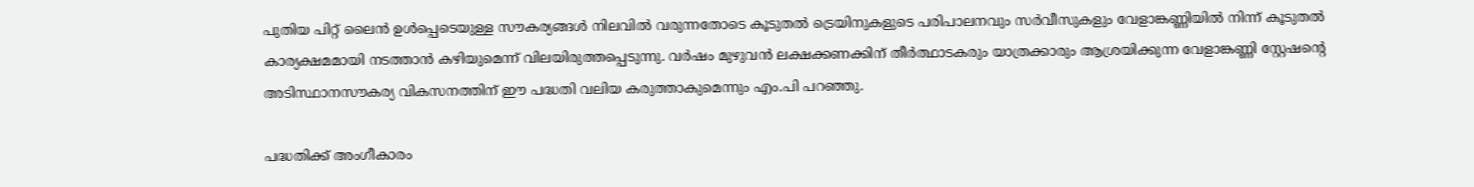പുതിയ പിറ്റ് ലൈൻ ഉൾപ്പെടെയുള്ള സൗകര്യങ്ങൾ നിലവിൽ വരുന്നതോടെ കൂടുതൽ ട്രെയിനുകളുടെ പരിപാലനവും സർവീസുകളും വേളാങ്കണ്ണിയിൽ നിന്ന് കൂടുതൽ കാര്യക്ഷമമായി നടത്താൻ കഴിയുമെന്ന് വിലയിരുത്തപ്പെടുന്നു. വർഷം മുഴുവൻ ലക്ഷക്കണക്കിന് തീർത്ഥാടകരും യാത്രക്കാരും ആശ്രയിക്കുന്ന വേളാങ്കണ്ണി സ്റ്റേഷന്റെ അടിസ്ഥാനസൗകര്യ വികസനത്തിന് ഈ പദ്ധതി വലിയ കരുത്താകുമെന്നും എം.പി പറഞ്ഞു.

പദ്ധതിക്ക് അംഗീകാരം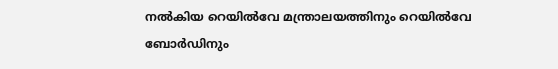നൽകിയ റെയിൽവേ മന്ത്രാലയത്തിനും റെയിൽവേ ബോർഡിനും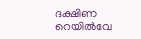ദക്ഷിണ റെയിൽവേ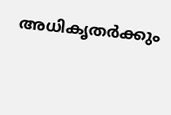അധികൃതർക്കും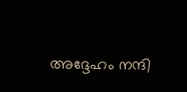അദ്ദേഹം നന്ദി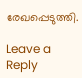രേഖപ്പെടുത്തി.

Leave a Reply